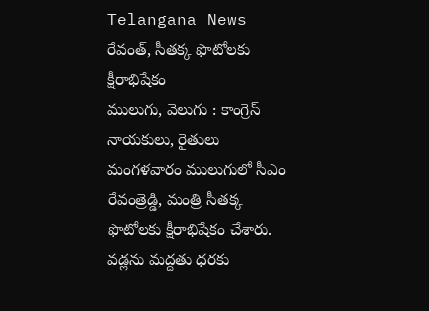Telangana News
రేవంత్, సీతక్క ఫొటోలకు క్షీరాభిషేకం
ములుగు, వెలుగు : కాంగ్రెస్ నాయకులు, రైతులు మంగళవారం ములుగులో సీఎం రేవంత్రెడ్డి, మంత్రి సీతక్క ఫొటోలకు క్షీరాభిషేకం చేశారు. వడ్లను మద్దతు ధరకు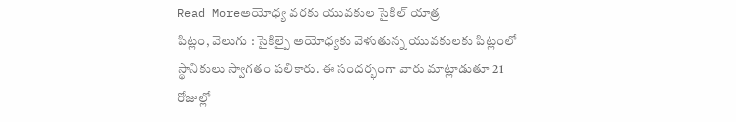Read Moreఅయోధ్య వరకు యువకుల సైకిల్ యాత్ర
పిట్లం, వెలుగు : సైకిల్పై అయోధ్యకు వెళుతున్న యువకులకు పిట్లంలో స్థానికులు స్వాగతం పలికారు. ఈ సందర్భంగా వారు మాట్లాడుతూ 21 రోజుల్లో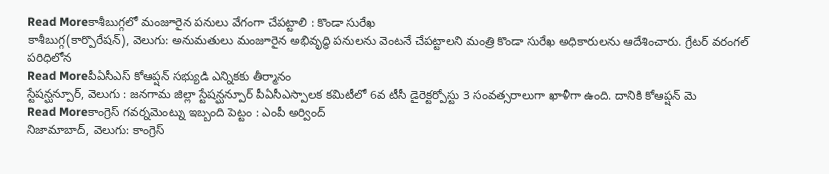Read Moreకాశీబుగ్గలో మంజూరైన పనులు వేగంగా చేపట్టాలి : కొండా సురేఖ
కాశీబుగ్గ(కార్పొరేషన్), వెలుగు: అనుమతులు మంజూరైన అభివృద్ధి పనులను వెంటనే చేపట్టాలని మంత్రి కొండా సురేఖ అధికారులను ఆదేశించారు. గ్రేటర్ వరంగల్ పరిధిలోన
Read Moreపీఏసీఎస్ కోఆప్షన్ సభ్యుడి ఎన్నికకు తీర్మానం
స్టేషన్ఘన్పూర్, వెలుగు : జనగామ జిల్లా స్టేషన్ఘన్పూర్ పీఏసీఎస్పాలక కమిటీలో 6వ టీసీ డైరెక్టర్పోస్టు 3 సంవత్సరాలుగా ఖాళీగా ఉంది. దానికి కోఆప్షన్ మె
Read Moreకాంగ్రెస్ గవర్నమెంట్ను ఇబ్బంది పెట్టం : ఎంపీ అర్వింద్
నిజామాబాద్, వెలుగు: కాంగ్రెస్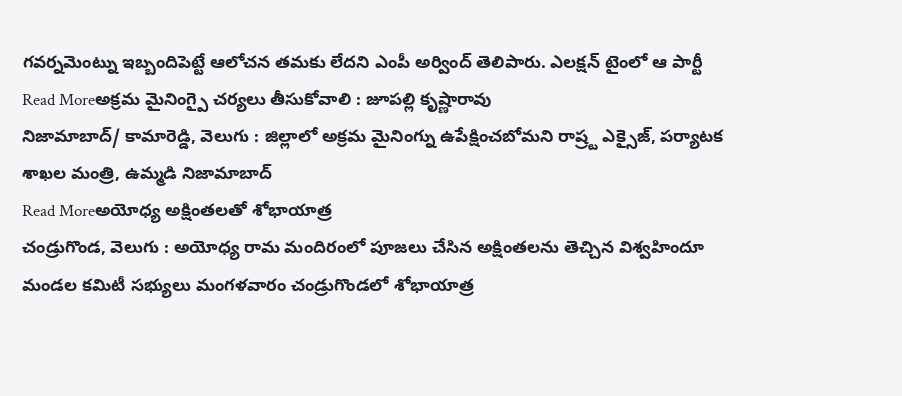గవర్నమెంట్ను ఇబ్బందిపెట్టే ఆలోచన తమకు లేదని ఎంపీ అర్వింద్ తెలిపారు. ఎలక్షన్ టైంలో ఆ పార్టీ
Read Moreఅక్రమ మైనింగ్పై చర్యలు తీసుకోవాలి : జూపల్లి కృష్ణారావు
నిజామాబాద్/ కామారెడ్డి, వెలుగు : జిల్లాలో అక్రమ మైనింగ్ను ఉపేక్షించబోమని రాష్ర్ట ఎక్సైజ్, పర్యాటక శాఖల మంత్రి, ఉమ్మడి నిజామాబాద్
Read Moreఅయోధ్య అక్షింతలతో శోభాయాత్ర
చండ్రుగొండ, వెలుగు : అయోధ్య రామ మందిరంలో పూజలు చేసిన అక్షింతలను తెచ్చిన విశ్వహిందూ మండల కమిటీ సభ్యులు మంగళవారం చండ్రుగొండలో శోభాయాత్ర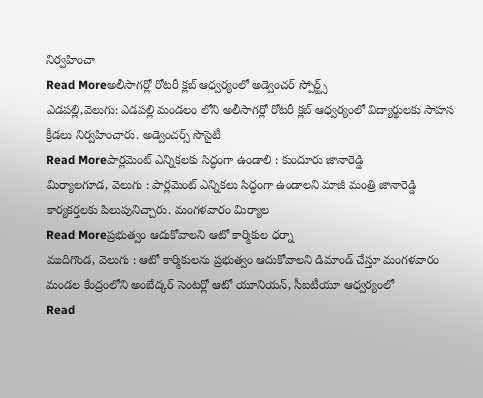నిర్వహించా
Read Moreఅలీసాగర్లో రోటరీ క్లబ్ ఆధ్వర్యంలో అడ్వెంచర్ స్పోర్ట్స్
ఎడపల్లి,వెలుగు: ఎడపల్లి మండలం లోని అలీసాగర్లో రోటరీ క్లబ్ ఆధ్వర్యంలో విద్యార్థులకు సాహస క్రీడలు నిర్వహించారు. అడ్వెంచర్స్ సొసైటీ
Read Moreపార్లమెంట్ ఎన్నికలకు సిద్ధంగా ఉండాలి : కుందూరు జానారెడ్డి
మిర్యాలగూడ, వెలుగు : పార్లమెంట్ ఎన్నికలు సిద్ధంగా ఉండాలని మాజీ మంత్రి జానారెడ్డి కార్యకర్తలకు పిలుపునిచ్చారు. మంగళవారం మిర్యాల
Read Moreప్రభుత్వం ఆదుకోవాలని ఆటో కార్మికుల ధర్నా
ముదిగొండ, వెలుగు : ఆటో కార్మికులను ప్రభుత్వం ఆదుకోవాలని డిమాండ్ చేస్తూ మంగళవారం మండల కేంద్రంలోని అంబేద్కర్ సెంటర్లో ఆటో యూనియన్, సీఐటీయూ ఆధ్వర్యంలో
Read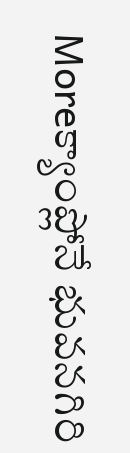Moreక్యాంప్లోనే భువనగిరి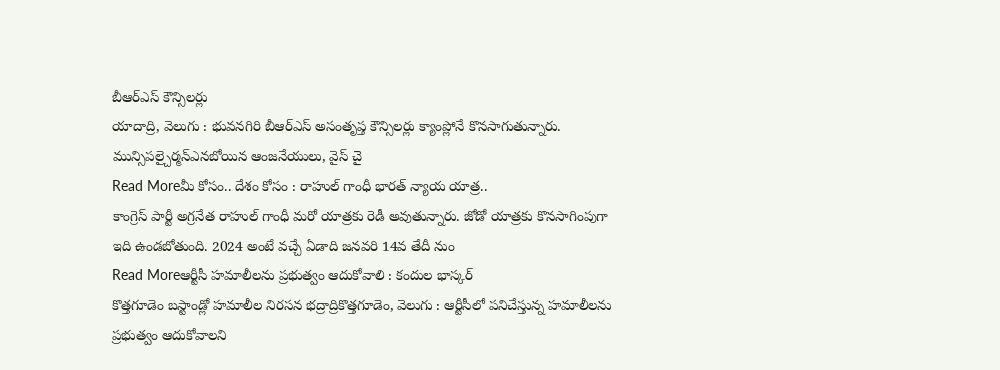బీఆర్ఎస్ కౌన్సిలర్లు
యాదాద్రి, వెలుగు : భువనగిరి బీఆర్ఎస్ అసంతృప్త కౌన్సిలర్లు క్యాంప్లోనే కొనసాగుతున్నారు. మున్సిపల్చైర్మన్ఎనబోయిన ఆంజనేయులు, వైస్ చై
Read Moreమీ కోసం.. దేశం కోసం : రాహుల్ గాంధీ భారత్ న్యాయ యాత్ర..
కాంగ్రెస్ పార్టీ అగ్రనేత రాహుల్ గాంధీ మరో యాత్రకు రెడీ అవుతున్నారు. జోడో యాత్రకు కొనసాగింపుగా ఇది ఉండబోతుంది. 2024 అంటే వచ్చే ఏడాది జనవరి 14వ తేదీ నుం
Read Moreఆర్టీసీ హమాలీలను ప్రభుత్వం ఆదుకోవాలి : కందుల భాస్కర్
కొత్తగూడెం బస్టాండ్లో హమాలీల నిరసన భద్రాద్రికొత్తగూడెం, వెలుగు : ఆర్టీసీలో పనిచేస్తున్న హమాలీలను ప్రభుత్వం ఆదుకోవాలని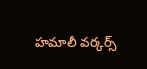హమాలీ వర్కర్స్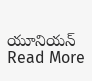యూనియన్
Read More